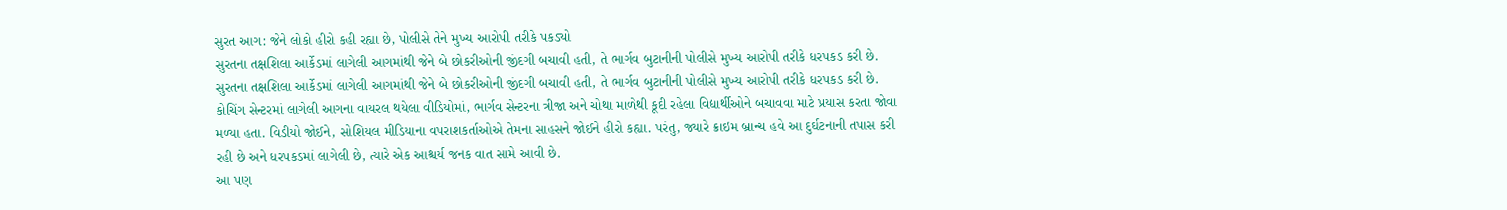સુરત આગ: જેને લોકો હીરો કહી રહ્યા છે, પોલીસે તેને મુખ્ય આરોપી તરીકે પકડ્યો
સુરતના તક્ષશિલા આર્કેડમાં લાગેલી આગમાંથી જેને બે છોકરીઓની જીંદગી બચાવી હતી, તે ભાર્ગવ બુટાનીની પોલીસે મુખ્ય આરોપી તરીકે ધરપકડ કરી છે.
સુરતના તક્ષશિલા આર્કેડમાં લાગેલી આગમાંથી જેને બે છોકરીઓની જીંદગી બચાવી હતી, તે ભાર્ગવ બુટાનીની પોલીસે મુખ્ય આરોપી તરીકે ધરપકડ કરી છે. કોચિંગ સેન્ટરમાં લાગેલી આગના વાયરલ થયેલા વીડિયોમાં, ભાર્ગવ સેન્ટરના ત્રીજા અને ચોથા માળેથી કૂદી રહેલા વિદ્યાર્થીઓને બચાવવા માટે પ્રયાસ કરતા જોવા મળ્યા હતા. વિડીયો જોઈને, સોશિયલ મીડિયાના વપરાશકર્તાઓએ તેમના સાહસને જોઈને હીરો કહ્યા. પરંતુ, જ્યારે ક્રાઇમ બ્રાન્ચ હવે આ દુર્ઘટનાની તપાસ કરી રહી છે અને ધરપકડમાં લાગેલી છે, ત્યારે એક આશ્ચર્ય જનક વાત સામે આવી છે.
આ પણ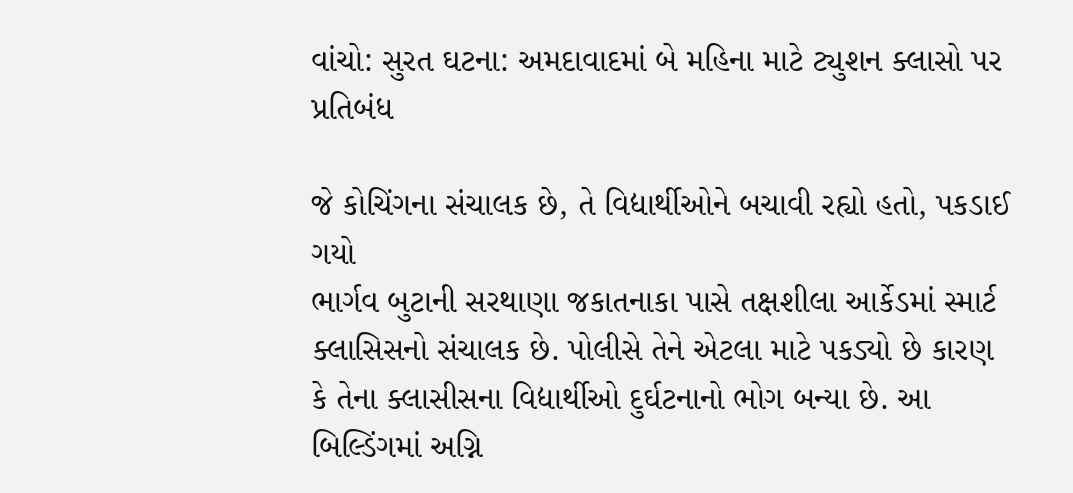વાંચો: સુરત ઘટના: અમદાવાદમાં બે મહિના માટે ટ્યુશન ક્લાસો પર પ્રતિબંધ

જે કોચિંગના સંચાલક છે, તે વિદ્યાર્થીઓને બચાવી રહ્યો હતો, પકડાઈ ગયો
ભાર્ગવ બુટાની સરથાણા જકાતનાકા પાસે તક્ષશીલા આર્કેડમાં સ્માર્ટ ક્લાસિસનો સંચાલક છે. પોલીસે તેને એટલા માટે પકડ્યો છે કારણ કે તેના ક્લાસીસના વિદ્યાર્થીઓ દુર્ઘટનાનો ભોગ બન્યા છે. આ બિલ્ડિંગમાં અગ્નિ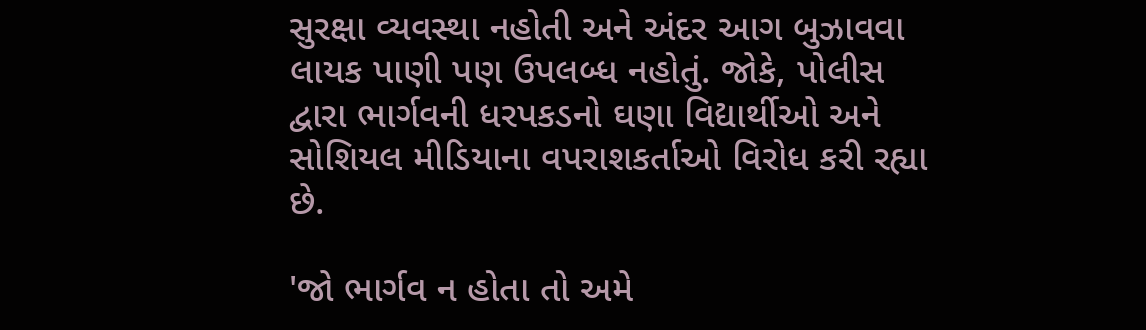સુરક્ષા વ્યવસ્થા નહોતી અને અંદર આગ બુઝાવવા લાયક પાણી પણ ઉપલબ્ધ નહોતું. જોકે, પોલીસ દ્વારા ભાર્ગવની ધરપકડનો ઘણા વિદ્યાર્થીઓ અને સોશિયલ મીડિયાના વપરાશકર્તાઓ વિરોધ કરી રહ્યા છે.

'જો ભાર્ગવ ન હોતા તો અમે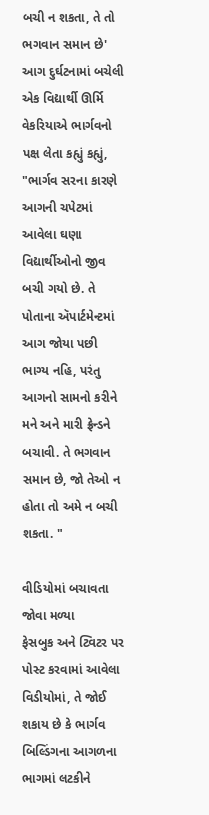બચી ન શકતા, તે તો ભગવાન સમાન છે'
આગ દુર્ઘટનામાં બચેલી એક વિદ્યાર્થી ઊર્મિ વેકરિયાએ ભાર્ગવનો પક્ષ લેતા કહ્યું કહ્યું, "ભાર્ગવ સરના કારણે આગની ચપેટમાં આવેલા ઘણા વિદ્યાર્થીઓનો જીવ બચી ગયો છે. તે પોતાના ઍપાર્ટમેન્ટમાં આગ જોયા પછી ભાગ્ય નહિ, પરંતુ આગનો સામનો કરીને મને અને મારી ફ્રેન્ડને બચાવી. તે ભગવાન સમાન છે, જો તેઓ ન હોતા તો અમે ન બચી શકતા. "

વીડિયોમાં બચાવતા જોવા મળ્યા
ફેસબુક અને ટ્વિટર પર પોસ્ટ કરવામાં આવેલા વિડીયોમાં, તે જોઈ શકાય છે કે ભાર્ગવ બિલ્ડિંગના આગળના ભાગમાં લટકીને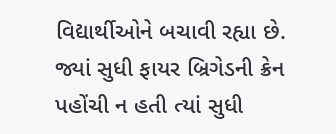વિદ્યાર્થીઓને બચાવી રહ્યા છે. જ્યાં સુધી ફાયર બ્રિગેડની ક્રેન પહોંચી ન હતી ત્યાં સુધી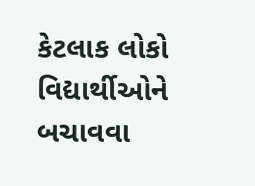કેટલાક લોકો વિદ્યાર્થીઓને બચાવવા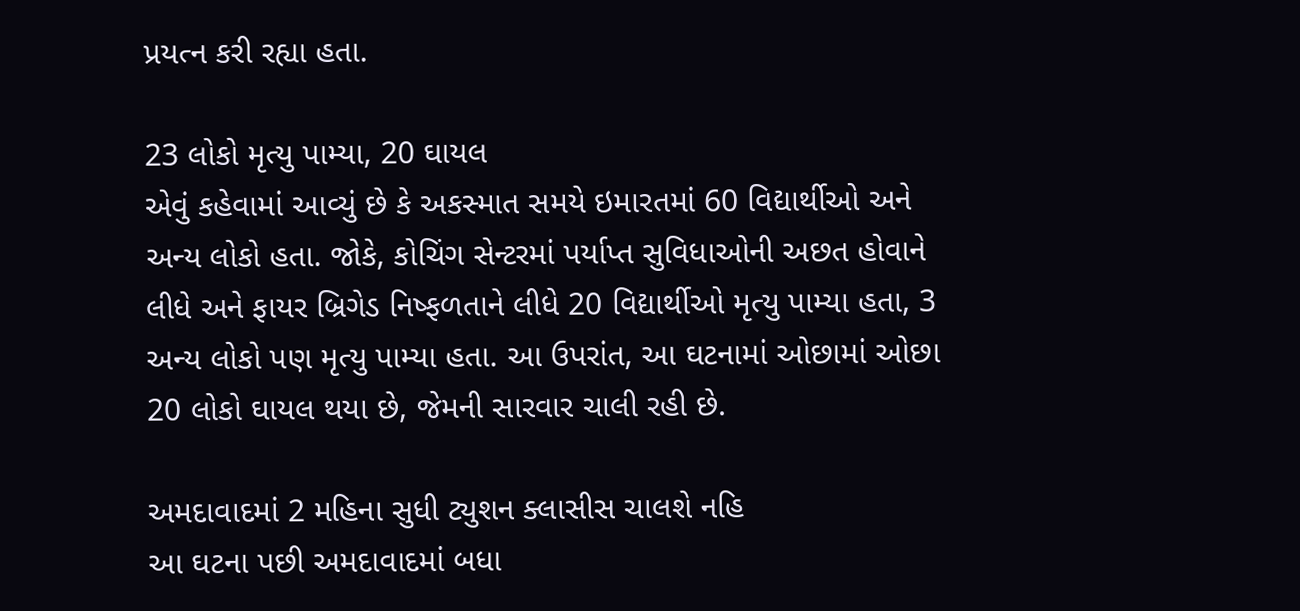પ્રયત્ન કરી રહ્યા હતા.

23 લોકો મૃત્યુ પામ્યા, 20 ઘાયલ
એવું કહેવામાં આવ્યું છે કે અકસ્માત સમયે ઇમારતમાં 60 વિદ્યાર્થીઓ અને અન્ય લોકો હતા. જોકે, કોચિંગ સેન્ટરમાં પર્યાપ્ત સુવિધાઓની અછત હોવાને લીધે અને ફાયર બ્રિગેડ નિષ્ફળતાને લીધે 20 વિદ્યાર્થીઓ મૃત્યુ પામ્યા હતા, 3 અન્ય લોકો પણ મૃત્યુ પામ્યા હતા. આ ઉપરાંત, આ ઘટનામાં ઓછામાં ઓછા 20 લોકો ઘાયલ થયા છે, જેમની સારવાર ચાલી રહી છે.

અમદાવાદમાં 2 મહિના સુધી ટ્યુશન ક્લાસીસ ચાલશે નહિ
આ ઘટના પછી અમદાવાદમાં બધા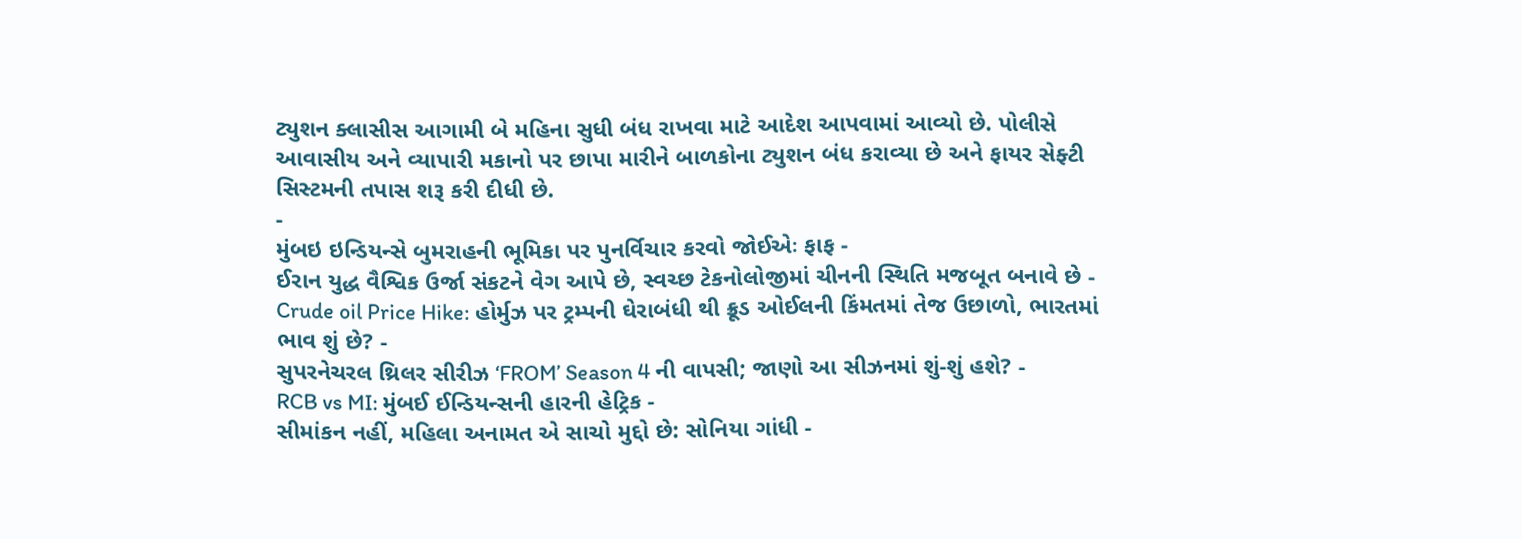ટ્યુશન ક્લાસીસ આગામી બે મહિના સુધી બંધ રાખવા માટે આદેશ આપવામાં આવ્યો છે. પોલીસે આવાસીય અને વ્યાપારી મકાનો પર છાપા મારીને બાળકોના ટ્યુશન બંધ કરાવ્યા છે અને ફાયર સેફ્ટી સિસ્ટમની તપાસ શરૂ કરી દીધી છે.
-
મુંબઇ ઇન્ડિયન્સે બુમરાહની ભૂમિકા પર પુનર્વિચાર કરવો જોઈએઃ ફાફ -
ઈરાન યુદ્ધ વૈશ્વિક ઉર્જા સંકટને વેગ આપે છે, સ્વચ્છ ટેકનોલોજીમાં ચીનની સ્થિતિ મજબૂત બનાવે છે -
Crude oil Price Hike: હોર્મુઝ પર ટ્રમ્પની ઘેરાબંધી થી ક્રૂડ ઓઈલની કિંમતમાં તેજ ઉછાળો, ભારતમાં ભાવ શું છે? -
સુપરનેચરલ થ્રિલર સીરીઝ ‘FROM’ Season 4 ની વાપસી; જાણો આ સીઝનમાં શું-શું હશે? -
RCB vs MI: મુંબઈ ઈન્ડિયન્સની હારની હેટ્રિક -
સીમાંકન નહીં, મહિલા અનામત એ સાચો મુદ્દો છે: સોનિયા ગાંધી -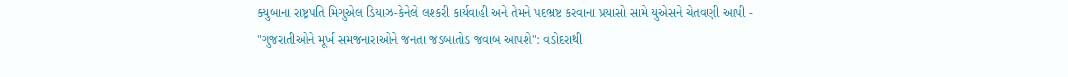ક્યુબાના રાષ્ટ્રપતિ મિગુએલ ડિયાઝ-કેનેલે લશ્કરી કાર્યવાહી અને તેમને પદભ્રષ્ટ કરવાના પ્રયાસો સામે યુએસને ચેતવણી આપી -
"ગુજરાતીઓને મૂર્ખ સમજનારાઓને જનતા જડબાતોડ જવાબ આપશે": વડોદરાથી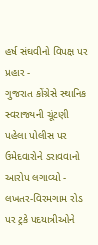હર્ષ સંઘવીનો વિપક્ષ પર પ્રહાર -
ગુજરાત કોંગ્રેસે સ્થાનિક સ્વરાજ્યની ચૂંટણી પહેલા પોલીસ પર ઉમેદવારોને ડરાવવાનો આરોપ લગાવ્યો -
લખતર-વિરમગામ રોડ પર ટ્રકે પદયાત્રીઓને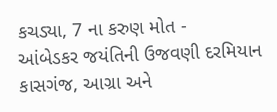કચડ્યા, 7 ના કરુણ મોત -
આંબેડકર જયંતિની ઉજવણી દરમિયાન કાસગંજ, આગ્રા અને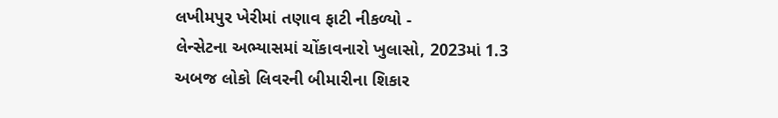લખીમપુર ખેરીમાં તણાવ ફાટી નીકળ્યો -
લેન્સેટના અભ્યાસમાં ચોંકાવનારો ખુલાસો, 2023માં 1.3 અબજ લોકો લિવરની બીમારીના શિકાર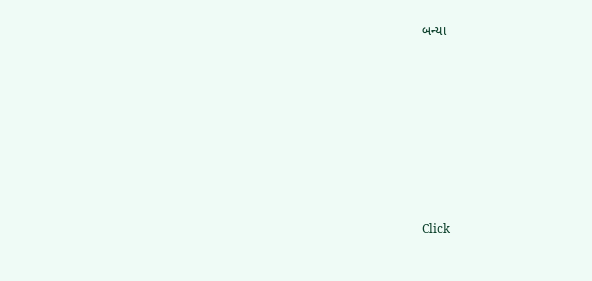બન્યા










Click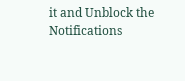it and Unblock the Notifications